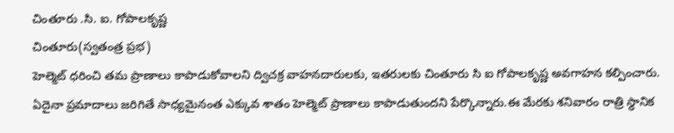చింతూరు .సి. ఐ. గోపాలకృష్ణ
చింతూరు(స్వతంత్ర ప్రభ)
హెల్మెట్ ధరించి తమ ప్రాణాలు కాపాడుకోవాలని ద్విచక్ర వాహనదారులకు, ఇతరులకు చింతూరు సి ఐ గోపాలకృష్ణ అవగాహన కల్పించారు. ఏదైనా ప్రమాదాలు జరిగితే సాధ్యమైనంత ఎక్కువ శాతం హెల్మెట్ ప్రాణాలు కాపాడుతుందని పేర్కొన్నారు.ఈ మేరకు శనివారం రాత్రి స్థానిక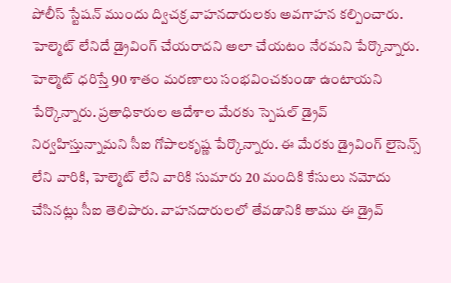పోలీస్ స్టేషన్ ముందు ద్విచక్ర వాహనదారులకు అవగాహన కల్పించారు. హెల్మెట్ లేనిదే డ్రైవింగ్ చేయరాదని అలా చేయటం నేరమని పేర్కొన్నారు. హెల్మెట్ ధరిస్తే 90 శాతం మరణాలు సంభవించకుండా ఉంటాయని పేర్కొన్నారు. ప్రతాధికారుల ఆదేశాల మేరకు స్పెషల్ డ్రైవ్ నిర్వహిస్తున్నామని సీఐ గోపాలకృష్ణ పేర్కొన్నారు. ఈ మేరకు డ్రైవింగ్ లైసెన్స్ లేని వారికి, హెల్మెట్ లేని వారికి సుమారు 20 మందికి కేసులు నమోదు చేసినట్లు సీఐ తెలిపారు. వాహనదారులలో తేవడానికి తాము ఈ డ్రైవ్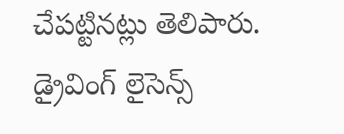చేపట్టినట్లు తెలిపారు. డ్రైవింగ్ లైసెన్స్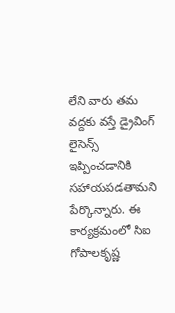లేని వారు తమ వద్దకు వస్తే డ్రైవింగ్ లైసెన్స్ ఇప్పించడానికి సహాయపడతామని పేర్కొన్నారు. ఈ కార్యక్రమంలో సిఐ గోపాలకృష్ణ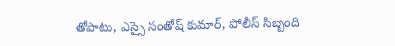తోపాటు, ఎస్సై సంతోష్ కుమార్, పోలీస్ సిబ్బంది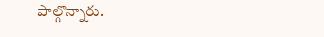పాల్గొన్నారు.